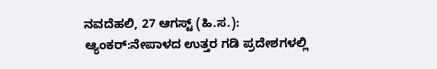ನವದೆಹಲಿ, 27 ಆಗಸ್ಟ್ (ಹಿ.ಸ.):
ಆ್ಯಂಕರ್:ನೇಪಾಳದ ಉತ್ತರ ಗಡಿ ಪ್ರದೇಶಗಳಲ್ಲಿ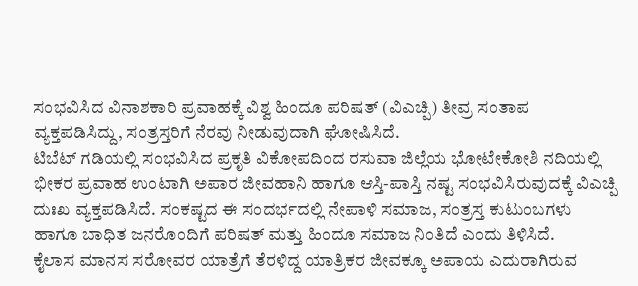ಸಂಭವಿಸಿದ ವಿನಾಶಕಾರಿ ಪ್ರವಾಹಕ್ಕೆ ವಿಶ್ವ ಹಿಂದೂ ಪರಿಷತ್ (ವಿಎಚ್ಪಿ) ತೀವ್ರ ಸಂತಾಪ ವ್ಯಕ್ತಪಡಿಸಿದ್ದು, ಸಂತ್ರಸ್ತರಿಗೆ ನೆರವು ನೀಡುವುದಾಗಿ ಘೋಷಿಸಿದೆ.
ಟಿಬೆಟ್ ಗಡಿಯಲ್ಲಿ ಸಂಭವಿಸಿದ ಪ್ರಕೃತಿ ವಿಕೋಪದಿಂದ ರಸುವಾ ಜಿಲ್ಲೆಯ ಭೋಟೇಕೋಶಿ ನದಿಯಲ್ಲಿ ಭೀಕರ ಪ್ರವಾಹ ಉಂಟಾಗಿ ಅಪಾರ ಜೀವಹಾನಿ ಹಾಗೂ ಆಸ್ತಿ-ಪಾಸ್ತಿ ನಷ್ಟ ಸಂಭವಿಸಿರುವುದಕ್ಕೆ ವಿಎಚ್ಪಿ ದುಃಖ ವ್ಯಕ್ತಪಡಿಸಿದೆ. ಸಂಕಷ್ಟದ ಈ ಸಂದರ್ಭದಲ್ಲಿ ನೇಪಾಳಿ ಸಮಾಜ, ಸಂತ್ರಸ್ತ ಕುಟುಂಬಗಳು ಹಾಗೂ ಬಾಧಿತ ಜನರೊಂದಿಗೆ ಪರಿಷತ್ ಮತ್ತು ಹಿಂದೂ ಸಮಾಜ ನಿಂತಿದೆ ಎಂದು ತಿಳಿಸಿದೆ.
ಕೈಲಾಸ ಮಾನಸ ಸರೋವರ ಯಾತ್ರೆಗೆ ತೆರಳಿದ್ದ ಯಾತ್ರಿಕರ ಜೀವಕ್ಕೂ ಅಪಾಯ ಎದುರಾಗಿರುವ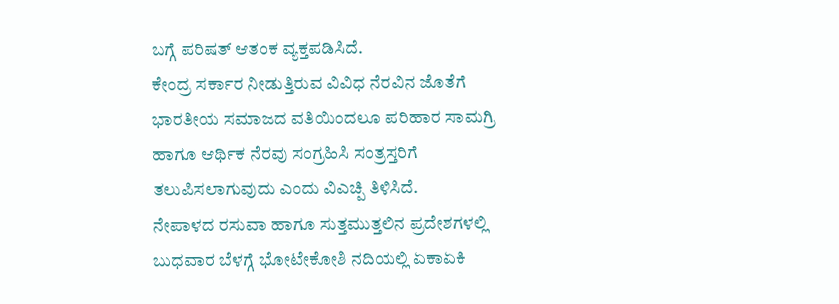ಬಗ್ಗೆ ಪರಿಷತ್ ಆತಂಕ ವ್ಯಕ್ತಪಡಿಸಿದೆ.
ಕೇಂದ್ರ ಸರ್ಕಾರ ನೀಡುತ್ತಿರುವ ವಿವಿಧ ನೆರವಿನ ಜೊತೆಗೆ ಭಾರತೀಯ ಸಮಾಜದ ವತಿಯಿಂದಲೂ ಪರಿಹಾರ ಸಾಮಗ್ರಿ ಹಾಗೂ ಆರ್ಥಿಕ ನೆರವು ಸಂಗ್ರಹಿಸಿ ಸಂತ್ರಸ್ತರಿಗೆ ತಲುಪಿಸಲಾಗುವುದು ಎಂದು ವಿಎಚ್ಪಿ ತಿಳಿಸಿದೆ.
ನೇಪಾಳದ ರಸುವಾ ಹಾಗೂ ಸುತ್ತಮುತ್ತಲಿನ ಪ್ರದೇಶಗಳಲ್ಲಿ ಬುಧವಾರ ಬೆಳಗ್ಗೆ ಭೋಟೇಕೋಶಿ ನದಿಯಲ್ಲಿ ಏಕಾಏಕಿ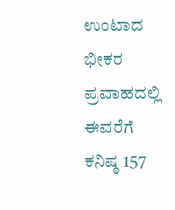ಉಂಟಾದ ಭೀಕರ ಪ್ರವಾಹದಲ್ಲಿ ಈವರೆಗೆ ಕನಿಷ್ಠ 157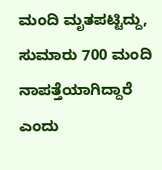ಮಂದಿ ಮೃತಪಟ್ಟಿದ್ದು, ಸುಮಾರು 700 ಮಂದಿ ನಾಪತ್ತೆಯಾಗಿದ್ದಾರೆ ಎಂದು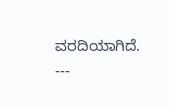ವರದಿಯಾಗಿದೆ.
---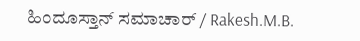ಹಿಂದೂಸ್ತಾನ್ ಸಮಾಚಾರ್ / Rakesh.M.B.